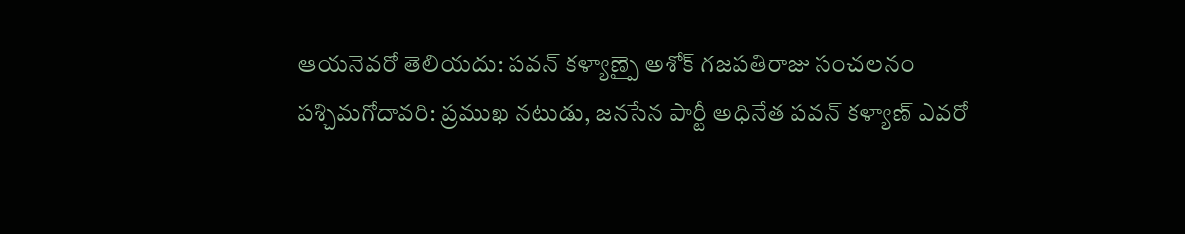ఆయనెవరో తెలియదు: పవన్ కళ్యాణ్పై అశోక్ గజపతిరాజు సంచలనం
పశ్చిమగోదావరి: ప్రముఖ నటుడు, జనసేన పార్టీ అధినేత పవన్ కళ్యాణ్ ఎవరో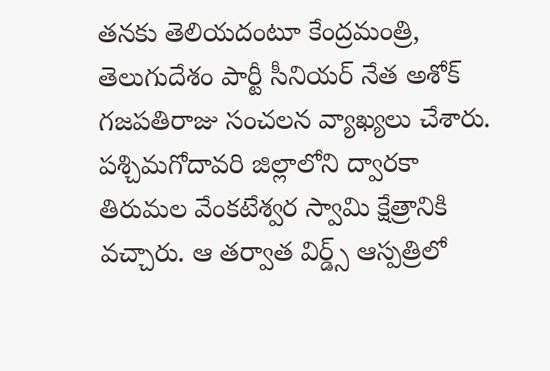తనకు తెలియదంటూ కేంద్రమంత్రి, తెలుగుదేశం పార్టీ సీనియర్ నేత అశోక్ గజపతిరాజు సంచలన వ్యాఖ్యలు చేశారు. పశ్చిమగోదావరి జిల్లాలోని ద్వారకా తిరుమల వేంకటేశ్వర స్వామి క్షేత్రానికి వచ్చారు. ఆ తర్వాత విర్డ్స్ ఆస్పత్రిలో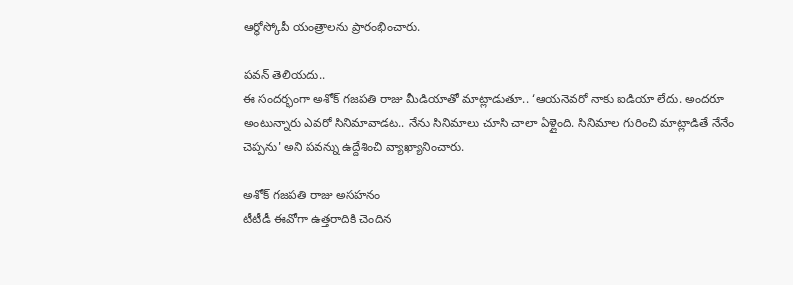ఆర్థోస్కోపీ యంత్రాలను ప్రారంభించారు.

పవన్ తెలియదు..
ఈ సందర్భంగా అశోక్ గజపతి రాజు మీడియాతో మాట్లాడుతూ.. ‘ఆయనెవరో నాకు ఐడియా లేదు. అందరూ అంటున్నారు ఎవరో సినిమావాడట.. నేను సినిమాలు చూసి చాలా ఏళ్లైంది. సినిమాల గురించి మాట్లాడితే నేనేం చెప్పను' అని పవన్ను ఉద్దేశించి వ్యాఖ్యానించారు.

అశోక్ గజపతి రాజు అసహనం
టీటీడీ ఈవోగా ఉత్తరాదికి చెందిన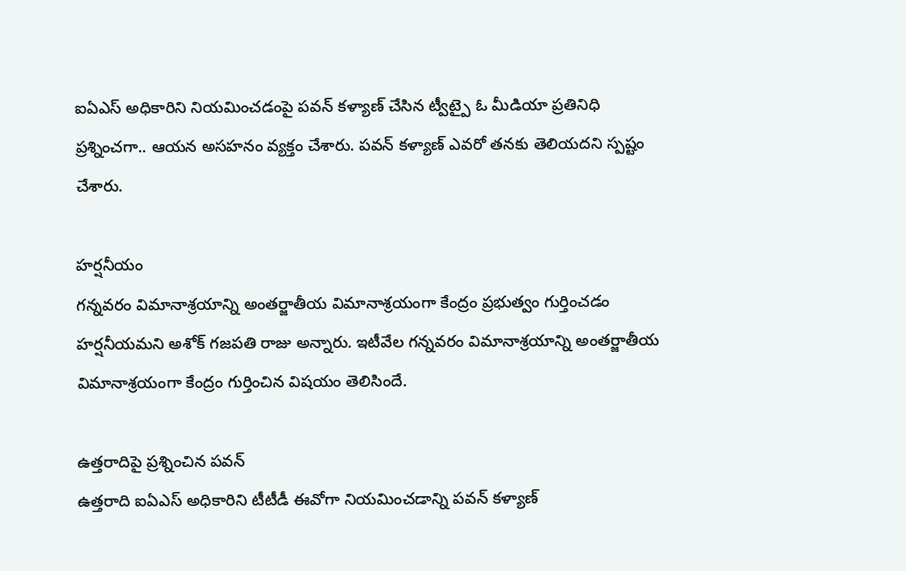ఐఏఎస్ అధికారిని నియమించడంపై పవన్ కళ్యాణ్ చేసిన ట్వీట్పై ఓ మీడియా ప్రతినిధి ప్రశ్నించగా.. ఆయన అసహనం వ్యక్తం చేశారు. పవన్ కళ్యాణ్ ఎవరో తనకు తెలియదని స్పష్టం చేశారు.

హర్షనీయం
గన్నవరం విమానాశ్రయాన్ని అంతర్జాతీయ విమానాశ్రయంగా కేంద్రం ప్రభుత్వం గుర్తించడం హర్షనీయమని అశోక్ గజపతి రాజు అన్నారు. ఇటీవేల గన్నవరం విమానాశ్రయాన్ని అంతర్జాతీయ విమానాశ్రయంగా కేంద్రం గుర్తించిన విషయం తెలిసిందే.

ఉత్తరాదిపై ప్రశ్నించిన పవన్
ఉత్తరాది ఐఏఎస్ అధికారిని టీటీడీ ఈవోగా నియమించడాన్ని పవన్ కళ్యాణ్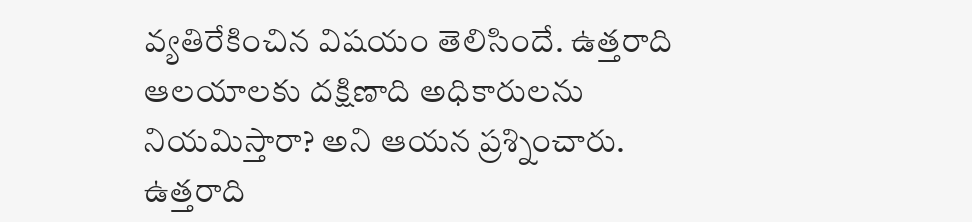వ్యతిరేకించిన విషయం తెలిసిందే. ఉత్తరాది ఆలయాలకు దక్షిణాది అధికారులను నియమిస్తారా? అని ఆయన ప్రశ్నించారు. ఉత్తరాది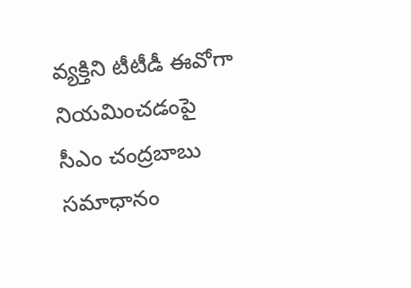వ్యక్తిని టీటీడీ ఈవోగా నియమించడంపై సీఎం చంద్రబాబు సమాధానం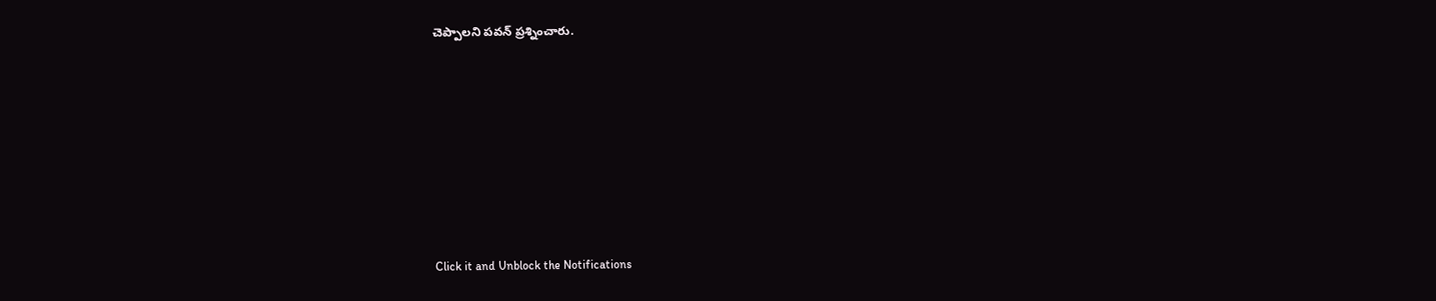చెప్పాలని పవన్ ప్రశ్నించారు.












Click it and Unblock the Notifications